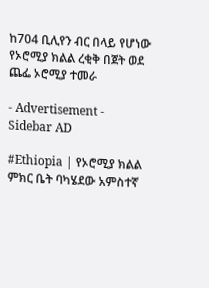ከ704 ቢሊየን ብር በላይ የሆነው የኦሮሚያ ክልል ረቂቅ በጀት ወደ ጨፌ ኦሮሚያ ተመራ

- Advertisement -
Sidebar AD

#Ethiopia | የኦሮሚያ ክልል ምክር ቤት ባካሄደው አምስተኛ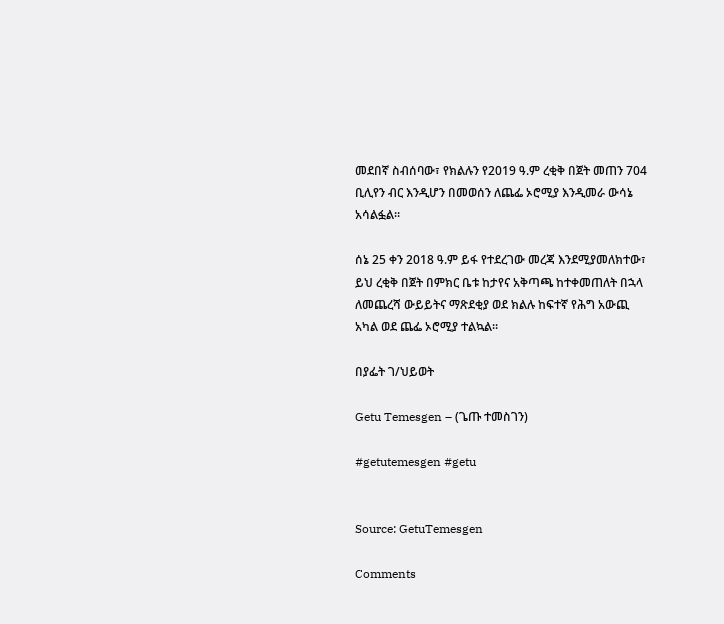መደበኛ ስብሰባው፣ የክልሉን የ2019 ዓ.ም ረቂቅ በጀት መጠን 704 ቢሊየን ብር እንዲሆን በመወሰን ለጨፌ ኦሮሚያ እንዲመራ ውሳኔ አሳልፏል።

ሰኔ 25 ቀን 2018 ዓ.ም ይፋ የተደረገው መረጃ እንደሚያመለክተው፣ ይህ ረቂቅ በጀት በምክር ቤቱ ከታየና አቅጣጫ ከተቀመጠለት በኋላ ለመጨረሻ ውይይትና ማጽደቂያ ወደ ክልሉ ከፍተኛ የሕግ አውጪ አካል ወደ ጨፌ ኦሮሚያ ተልኳል።

በያፌት ገ/ህይወት

Getu Temesgen – (ጌጡ ተመስገን)

#getutemesgen #getu


Source: GetuTemesgen

Comments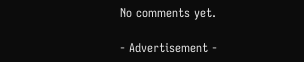No comments yet.

- Advertisement -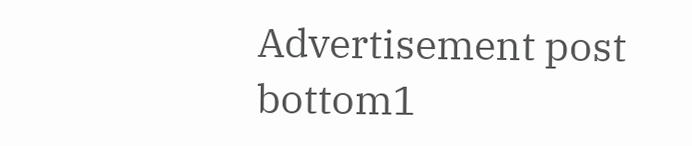Advertisement post bottom1